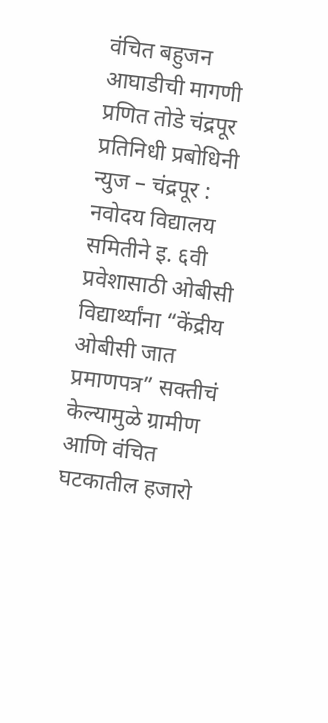वंचित बहुजन आघाडीची मागणी
प्रणित तोडे चंद्रपूर प्रतिनिधी प्रबोधिनी न्युज – चंद्रपूर : नवोदय विद्यालय समितीने इ. ६वी प्रवेशासाठी ओबीसी विद्यार्थ्यांना “केंद्रीय ओबीसी जात प्रमाणपत्र” सक्तीचं केल्यामुळे ग्रामीण आणि वंचित घटकातील हजारो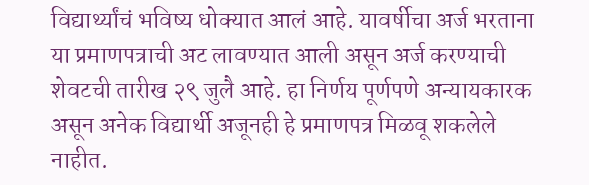विद्यार्थ्यांचं भविष्य धोक्यात आलं आहे. यावर्षीचा अर्ज भरताना या प्रमाणपत्राची अट लावण्यात आली असून अर्ज करण्याची शेवटची तारीख २९ जुलै आहे. हा निर्णय पूर्णपणे अन्यायकारक असून अनेक विद्यार्थी अजूनही हे प्रमाणपत्र मिळवू शकलेले नाहीत.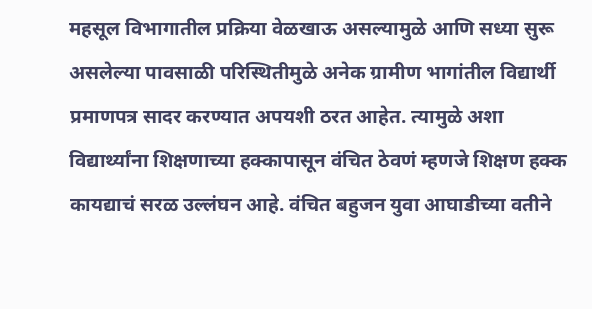महसूल विभागातील प्रक्रिया वेळखाऊ असल्यामुळे आणि सध्या सुरू असलेल्या पावसाळी परिस्थितीमुळे अनेक ग्रामीण भागांतील विद्यार्थी प्रमाणपत्र सादर करण्यात अपयशी ठरत आहेत. त्यामुळे अशा विद्यार्थ्यांना शिक्षणाच्या हक्कापासून वंचित ठेवणं म्हणजे शिक्षण हक्क कायद्याचं सरळ उल्लंघन आहे. वंचित बहुजन युवा आघाडीच्या वतीने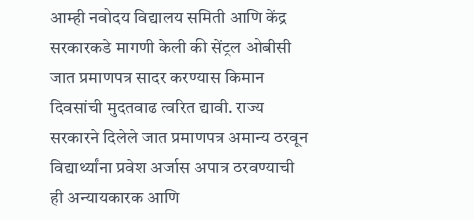आम्ही नवोदय विद्यालय समिती आणि केंद्र सरकारकडे मागणी केली की सेंट्रल ओबीसी जात प्रमाणपत्र सादर करण्यास किमान दिवसांची मुदतवाढ त्वरित द्यावी. राज्य सरकारने दिलेले जात प्रमाणपत्र अमान्य ठरवून विद्यार्थ्यांना प्रवेश अर्जास अपात्र ठरवण्याची ही अन्यायकारक आणि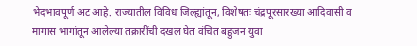भेदभावपूर्ण अट आहे. राज्यातील विविध जिल्ह्यांतून, विशेषतः चंद्रपूरसारख्या आदिवासी व मागास भागांतून आलेल्या तक्रारींची दखल घेत वंचित बहुजन युवा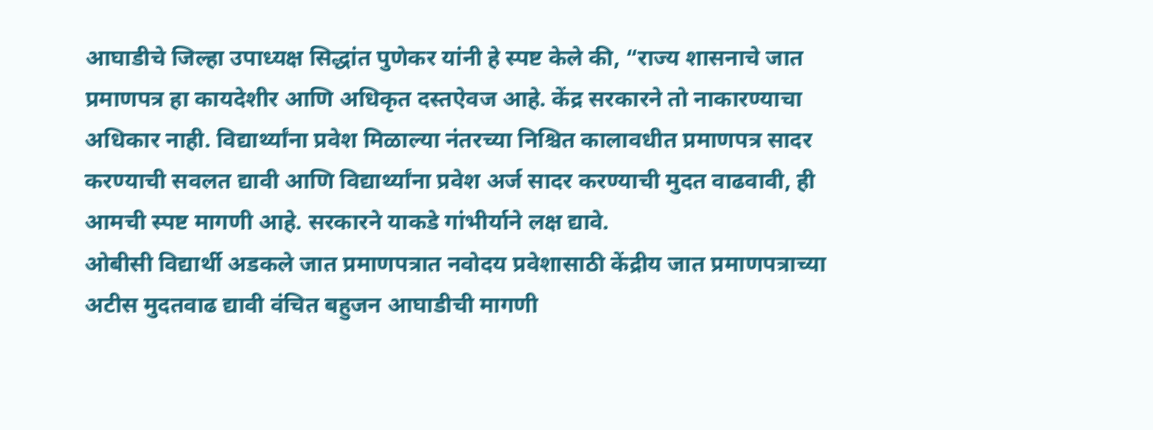आघाडीचे जिल्हा उपाध्यक्ष सिद्धांत पुणेकर यांनी हे स्पष्ट केले की, “राज्य शासनाचे जात प्रमाणपत्र हा कायदेशीर आणि अधिकृत दस्तऐवज आहे. केंद्र सरकारने तो नाकारण्याचा अधिकार नाही. विद्यार्थ्यांना प्रवेश मिळाल्या नंतरच्या निश्चित कालावधीत प्रमाणपत्र सादर करण्याची सवलत द्यावी आणि विद्यार्थ्यांना प्रवेश अर्ज सादर करण्याची मुदत वाढवावी, ही आमची स्पष्ट मागणी आहे. सरकारने याकडे गांभीर्याने लक्ष द्यावे.
ओबीसी विद्यार्थी अडकले जात प्रमाणपत्रात नवोदय प्रवेशासाठी केंद्रीय जात प्रमाणपत्राच्या अटीस मुदतवाढ द्यावी वंचित बहुजन आघाडीची मागणी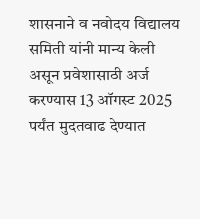शासनाने व नवोदय विद्यालय समिती यांनी मान्य केली असून प्रवेशासाठी अर्ज करण्यास 13 ऑगस्ट 2025 पर्यंत मुदतवाढ देण्यात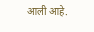आली आहे.